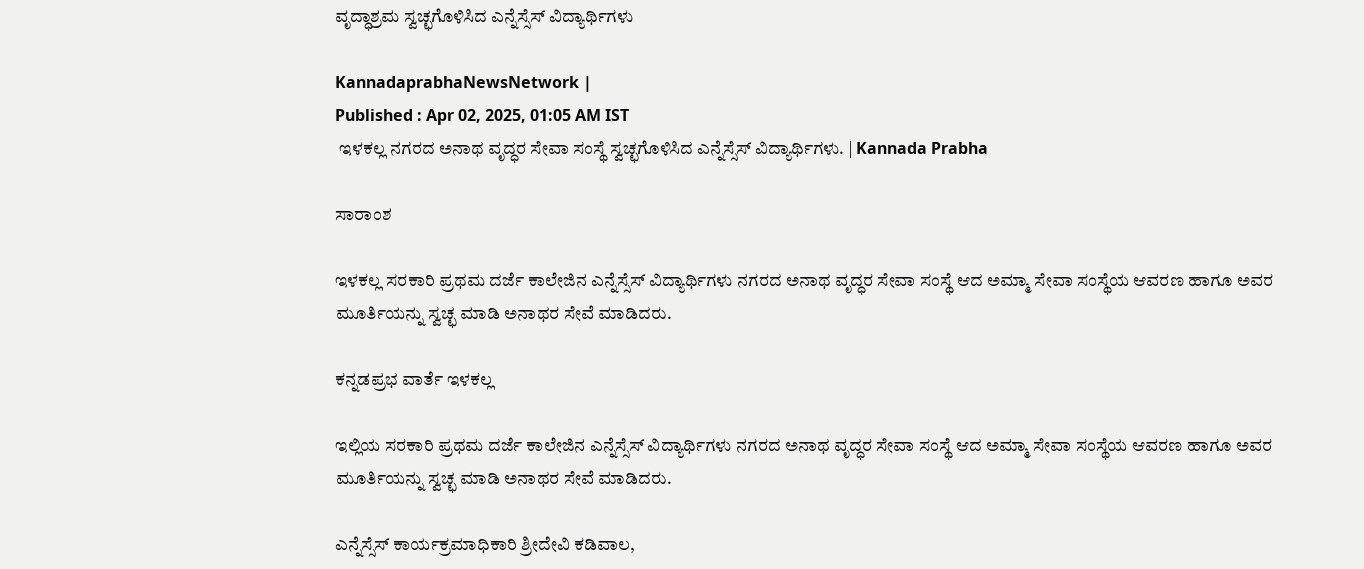ವೃದ್ಧಾಶ್ರಮ ಸ್ವಚ್ಛಗೊಳಿಸಿದ ಎನ್ನೆಸ್ಸೆಸ್‌ ವಿದ್ಯಾರ್ಥಿಗಳು

KannadaprabhaNewsNetwork |
Published : Apr 02, 2025, 01:05 AM IST
 ಇಳಕಲ್ಲ ನಗರದ ಅನಾಥ ವೃದ್ಧರ ಸೇವಾ ಸಂಸ್ಥೆ ಸ್ವಚ್ಛಗೊಳಿಸಿದ ಎನ್ನೆಸ್ಸೆಸ್ ವಿದ್ಯಾರ್ಥಿಗಳು. | Kannada Prabha

ಸಾರಾಂಶ

ಇಳಕಲ್ಲ ಸರಕಾರಿ ಪ್ರಥಮ ದರ್ಜೆ ಕಾಲೇಜಿನ ಎನ್ನೆಸ್ಸೆಸ್‌ ವಿದ್ಯಾರ್ಥಿಗಳು ನಗರದ ಅನಾಥ ವೃದ್ಧರ ಸೇವಾ ಸಂಸ್ಥೆ ಆದ ಅಮ್ಮಾ ಸೇವಾ ಸಂಸ್ಥೆಯ ಆವರಣ ಹಾಗೂ ಅವರ ಮೂರ್ತಿಯನ್ನು ಸ್ವಚ್ಛ ಮಾಡಿ ಅನಾಥರ ಸೇವೆ ಮಾಡಿದರು.

ಕನ್ನಡಪ್ರಭ ವಾರ್ತೆ ಇಳಕಲ್ಲ

ಇಲ್ಲಿಯ ಸರಕಾರಿ ಪ್ರಥಮ ದರ್ಜೆ ಕಾಲೇಜಿನ ಎನ್ನೆಸ್ಸೆಸ್‌ ವಿದ್ಯಾರ್ಥಿಗಳು ನಗರದ ಅನಾಥ ವೃದ್ಧರ ಸೇವಾ ಸಂಸ್ಥೆ ಆದ ಅಮ್ಮಾ ಸೇವಾ ಸಂಸ್ಥೆಯ ಆವರಣ ಹಾಗೂ ಅವರ ಮೂರ್ತಿಯನ್ನು ಸ್ವಚ್ಛ ಮಾಡಿ ಅನಾಥರ ಸೇವೆ ಮಾಡಿದರು.

ಎನ್ನೆಸ್ಸೆಸ್‌ ಕಾರ್ಯಕ್ರಮಾಧಿಕಾರಿ ಶ್ರೀದೇವಿ ಕಡಿವಾಲ,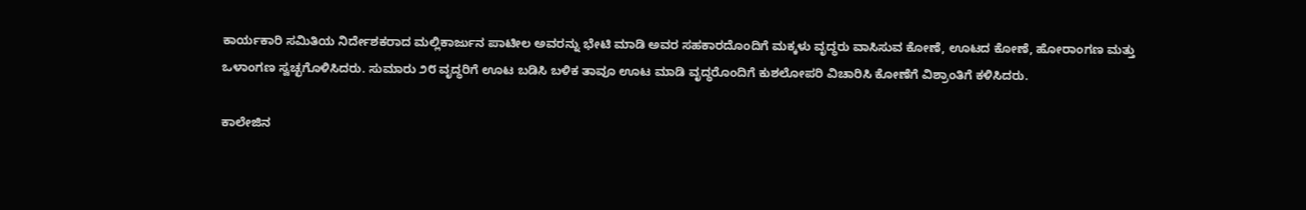ಕಾರ್ಯಕಾರಿ ಸಮಿತಿಯ ನಿರ್ದೇಶಕರಾದ ಮಲ್ಲಿಕಾರ್ಜುನ ಪಾಟೀಲ ಅವರನ್ನು ಭೇಟಿ ಮಾಡಿ ಅವರ ಸಹಕಾರದೊಂದಿಗೆ ಮಕ್ಕಳು ವೃದ್ಧರು ವಾಸಿಸುವ ಕೋಣೆ, ಊಟದ ಕೋಣೆ, ಹೋರಾಂಗಣ ಮತ್ತು ಒಳಾಂಗಣ ಸ್ವಚ್ಛಗೊಳಿಸಿದರು. ಸುಮಾರು ೨೮ ವೃದ್ಧರಿಗೆ ಊಟ ಬಡಿಸಿ ಬಳಿಕ ತಾವೂ ಊಟ ಮಾಡಿ ವೃದ್ಧರೊಂದಿಗೆ ಕುಶಲೋಪರಿ ವಿಚಾರಿಸಿ ಕೋಣೆಗೆ ವಿಶ್ರಾಂತಿಗೆ ಕಳಿಸಿದರು.

ಕಾಲೇಜಿನ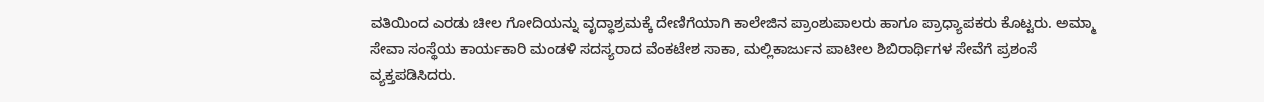ವತಿಯಿಂದ ಎರಡು ಚೀಲ ಗೋದಿಯನ್ನು ವೃದ್ಧಾಶ್ರಮಕ್ಕೆ ದೇಣಿಗೆಯಾಗಿ ಕಾಲೇಜಿನ ಪ್ರಾಂಶುಪಾಲರು ಹಾಗೂ ಪ್ರಾಧ್ಯಾಪಕರು ಕೊಟ್ಟರು. ಅಮ್ಮಾ ಸೇವಾ ಸಂಸ್ಥೆಯ ಕಾರ್ಯಕಾರಿ ಮಂಡಳಿ ಸದಸ್ಯರಾದ ವೆಂಕಟೇಶ ಸಾಕಾ, ಮಲ್ಲಿಕಾರ್ಜುನ ಪಾಟೀಲ ಶಿಬಿರಾರ್ಥಿಗಳ ಸೇವೆಗೆ ಪ್ರಶಂಸೆ ವ್ಯಕ್ತಪಡಿಸಿದರು.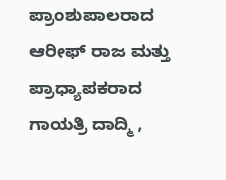ಪ್ರಾಂಶುಪಾಲರಾದ ಆರೀಫ್ ರಾಜ ಮತ್ತು ಪ್ರಾಧ್ಯಾಪಕರಾದ ಗಾಯತ್ರಿ ದಾದ್ಮಿ ,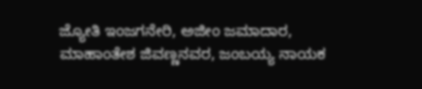ಜ್ಯೋತಿ ಇಂಜಗನೇರಿ, ಅಜೀಂ ಜಮಾದಾರ, ಮಾಹಾಂತೇಶ ಜಿವಣ್ಣನವರ, ಜಂಬಯ್ಯ ನಾಯಕ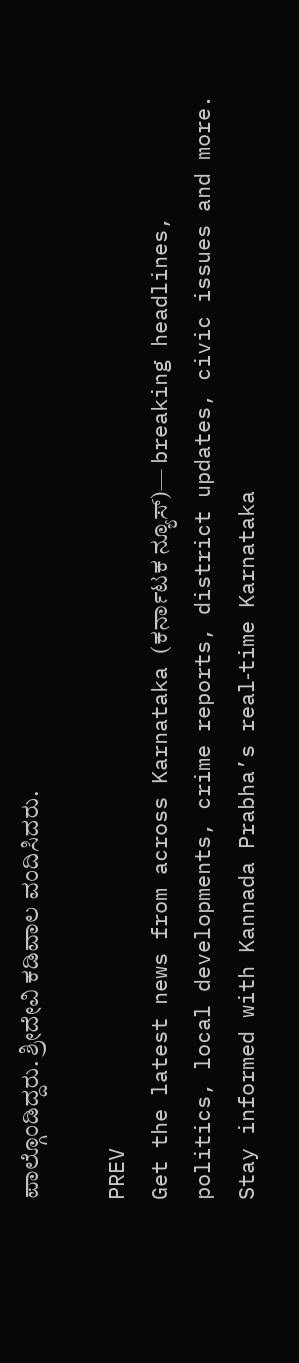ಪಾಲ್ಗೊಂಡಿದ್ದರು. ಶ್ರೀದೇವಿ ಕಡಿವಾಲ ವಂದಿಸಿದರು.

PREV
Get the latest news from across Karnataka (ಕರ್ನಾಟಕ ನ್ಯೂಸ್)— breaking headlines, politics, local developments, crime reports, district updates, civic issues and more. Stay informed with Kannada Prabha’s real‑time Karnataka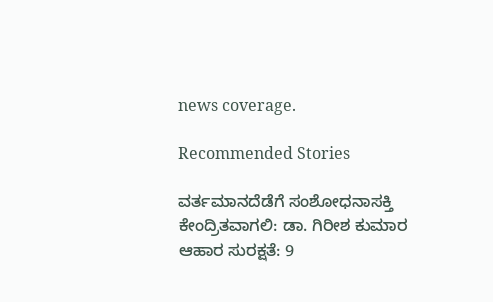news coverage.

Recommended Stories

ವರ್ತಮಾನದೆಡೆಗೆ ಸಂಶೋಧನಾಸಕ್ತಿ ಕೇಂದ್ರಿತವಾಗಲಿ: ಡಾ. ಗಿರೀಶ ಕುಮಾರ
ಆಹಾರ ಸುರಕ್ಷತೆ: 9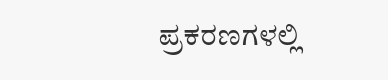ಪ್ರಕರಣಗಳಲ್ಲಿ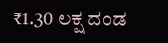₹1.30 ಲಕ್ಷ ದಂಡ